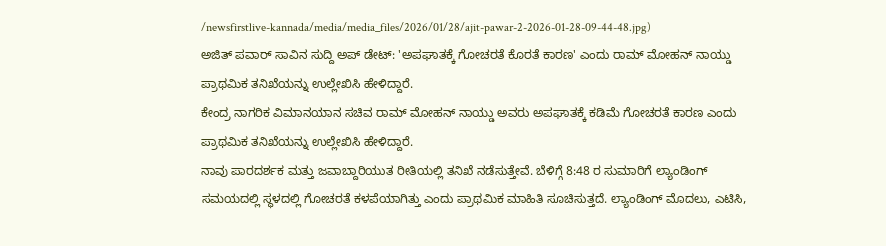/newsfirstlive-kannada/media/media_files/2026/01/28/ajit-pawar-2-2026-01-28-09-44-48.jpg)
ಅಜಿತ್ ಪವಾರ್ ಸಾವಿನ ಸುದ್ದಿ ಅಪ್ ಡೇಟ್: 'ಅಪಘಾತಕ್ಕೆ ಗೋಚರತೆ ಕೊರತೆ ಕಾರಣ' ಎಂದು ರಾಮ್ ಮೋಹನ್ ನಾಯ್ಡು ಪ್ರಾಥಮಿಕ ತನಿಖೆಯನ್ನು ಉಲ್ಲೇಖಿಸಿ ಹೇಳಿದ್ದಾರೆ.
ಕೇಂದ್ರ ನಾಗರಿಕ ವಿಮಾನಯಾನ ಸಚಿವ ರಾಮ್ ಮೋಹನ್ ನಾಯ್ಡು ಅವರು ಅಪಘಾತಕ್ಕೆ ಕಡಿಮೆ ಗೋಚರತೆ ಕಾರಣ ಎಂದು ಪ್ರಾಥಮಿಕ ತನಿಖೆಯನ್ನು ಉಲ್ಲೇಖಿಸಿ ಹೇಳಿದ್ದಾರೆ.
ನಾವು ಪಾರದರ್ಶಕ ಮತ್ತು ಜವಾಬ್ದಾರಿಯುತ ರೀತಿಯಲ್ಲಿ ತನಿಖೆ ನಡೆಸುತ್ತೇವೆ. ಬೆಳಿಗ್ಗೆ 8:48 ರ ಸುಮಾರಿಗೆ ಲ್ಯಾಂಡಿಂಗ್ ಸಮಯದಲ್ಲಿ ಸ್ಥಳದಲ್ಲಿ ಗೋಚರತೆ ಕಳಪೆಯಾಗಿತ್ತು ಎಂದು ಪ್ರಾಥಮಿಕ ಮಾಹಿತಿ ಸೂಚಿಸುತ್ತದೆ. ಲ್ಯಾಂಡಿಂಗ್ ಮೊದಲು, ಎಟಿಸಿ,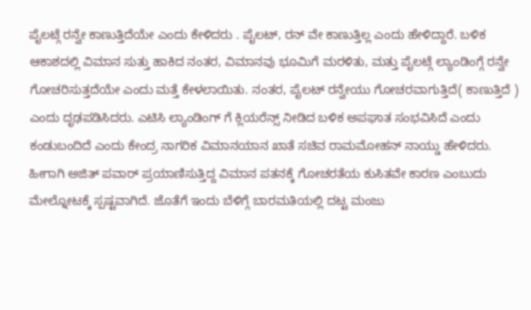ಪೈಲಟ್ಗೆ ರನ್ವೇ ಕಾಣುತ್ತಿದೆಯೇ ಎಂದು ಕೇಳಿದರು . ಪೈಲಟ್, ರನ್ ವೇ ಕಾಣುತ್ತಿಲ್ಲ ಎಂದು ಹೇಳಿದ್ದಾರೆ. ಬಳಿಕ ಆಕಾಶದಲ್ಲಿ ವಿಮಾನ ಸುತ್ತು ಹಾಕಿದ ನಂತರ, ವಿಮಾನವು ಭೂಮಿಗೆ ಮರಳಿತು, ಮತ್ತು ಪೈಲಟ್ಗೆ ಲ್ಯಾಂಡಿಂಗ್ಗೆ ರನ್ವೇ ಗೋಚರಿಸುತ್ತದೆಯೇ ಎಂದು ಮತ್ತೆ ಕೇಳಲಾಯಿತು. ನಂತರ, ಪೈಲಟ್ ರನ್ವೇಯು ಗೋಚರವಾಗುತ್ತಿದೆ( ಕಾಣುತ್ತಿದೆ ) ಎಂದು ದೃಢಪಡಿಸಿದರು. ಎಟಿಸಿ ಲ್ಯಾಂಡಿಂಗ್ ಗೆ ಕ್ಲಿಯರೆನ್ಸ್ ನೀಡಿದ ಬಳಿಕ ಅಪಘಾತ ಸಂಭವಿಸಿದೆ ಎಂದು ಕಂಡುಬಂದಿದೆ ಎಂದು ಕೇಂದ್ರ ನಾಗರಿಕ ವಿಮಾನಯಾನ ಖಾತೆ ಸಚಿವ ರಾಮಮೋಹನ್ ನಾಯ್ಡು ಹೇಳಿದರು.
ಹೀಗಾಗಿ ಅಜಿತ್ ಪವಾರ್ ಪ್ರಯಾಣಿಸುತ್ತಿದ್ದ ವಿಮಾನ ಪತನಕ್ಕೆ ಗೋಚರತೆಯ ಕುಸಿತವೇ ಕಾರಣ ಎಂಬುದು ಮೇಲ್ನೋಟಕ್ಕೆ ಸ್ಪಷ್ಟವಾಗಿದೆ. ಜೊತೆಗೆ ಇಂದು ಬೆಳಿಗ್ಗೆ ಬಾರಮತಿಯಲ್ಲಿ ದಟ್ಟ ಮಂಜು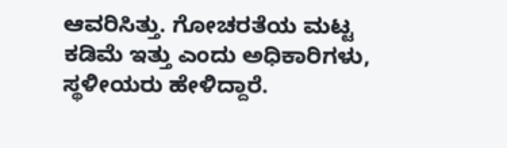ಆವರಿಸಿತ್ತು. ಗೋಚರತೆಯ ಮಟ್ಟ ಕಡಿಮೆ ಇತ್ತು ಎಂದು ಅಧಿಕಾರಿಗಳು, ಸ್ಥಳೀಯರು ಹೇಳಿದ್ದಾರೆ.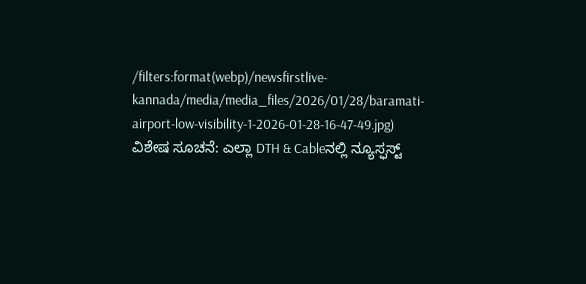/filters:format(webp)/newsfirstlive-kannada/media/media_files/2026/01/28/baramati-airport-low-visibility-1-2026-01-28-16-47-49.jpg)
ವಿಶೇಷ ಸೂಚನೆ: ಎಲ್ಲಾ DTH & Cableನಲ್ಲಿ ನ್ಯೂಸ್ಫಸ್ಟ್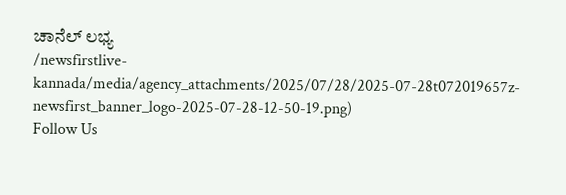ಚಾನೆಲ್ ಲಭ್ಯ
/newsfirstlive-kannada/media/agency_attachments/2025/07/28/2025-07-28t072019657z-newsfirst_banner_logo-2025-07-28-12-50-19.png)
Follow Us